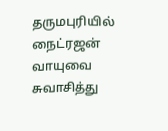தருமபுரியில் நைட்ரஜன் வாயுவை சுவாசித்து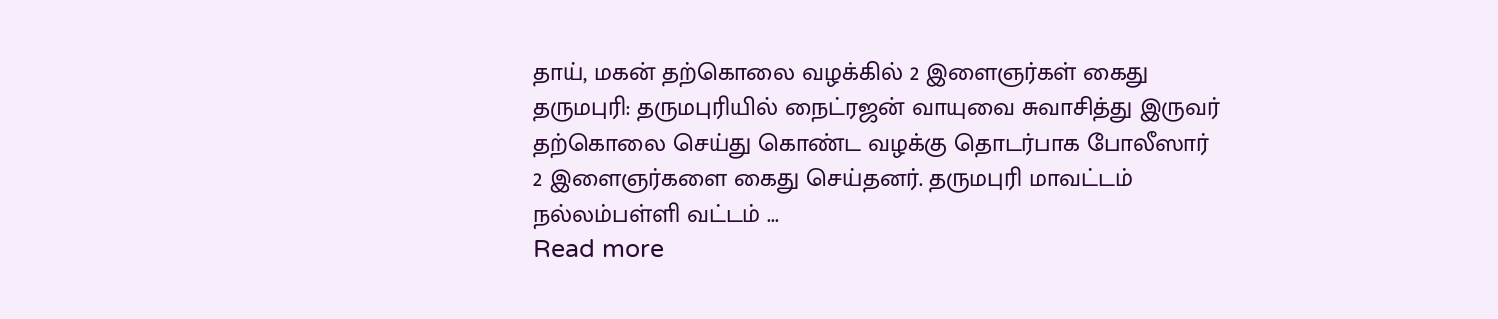தாய், மகன் தற்கொலை வழக்கில் 2 இளைஞர்கள் கைது
தருமபுரி: தருமபுரியில் நைட்ரஜன் வாயுவை சுவாசித்து இருவர் தற்கொலை செய்து கொண்ட வழக்கு தொடர்பாக போலீஸார் 2 இளைஞர்களை கைது செய்தனர். தருமபுரி மாவட்டம் நல்லம்பள்ளி வட்டம் ...
Read more